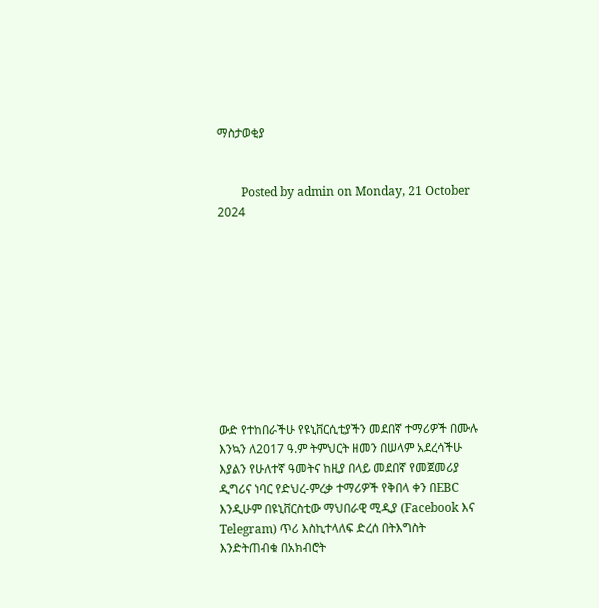ማስታወቂያ


        Posted by admin on Monday, 21 October 2024










ውድ የተከበራችሁ የዩኒቨርሲቲያችን መደበኛ ተማሪዎች በሙሉ እንኳን ለ2017 ዓ.ም ትምህርት ዘመን በሠላም አደረሳችሁ እያልን የሁለተኛ ዓመትና ከዚያ በላይ መደበኛ የመጀመሪያ ዲግሪና ነባር የድህረ-ምረቃ ተማሪዎች የቅበላ ቀን በEBC እንዲሁም በዩኒቨርስቲው ማህበራዊ ሚዲያ (Facebook እና Telegram) ጥሪ እስኪተላለፍ ድረሰ በትእግስት እንድትጠብቁ በአክብሮት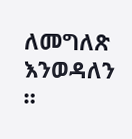ለመግለጽ እንወዳለን ።